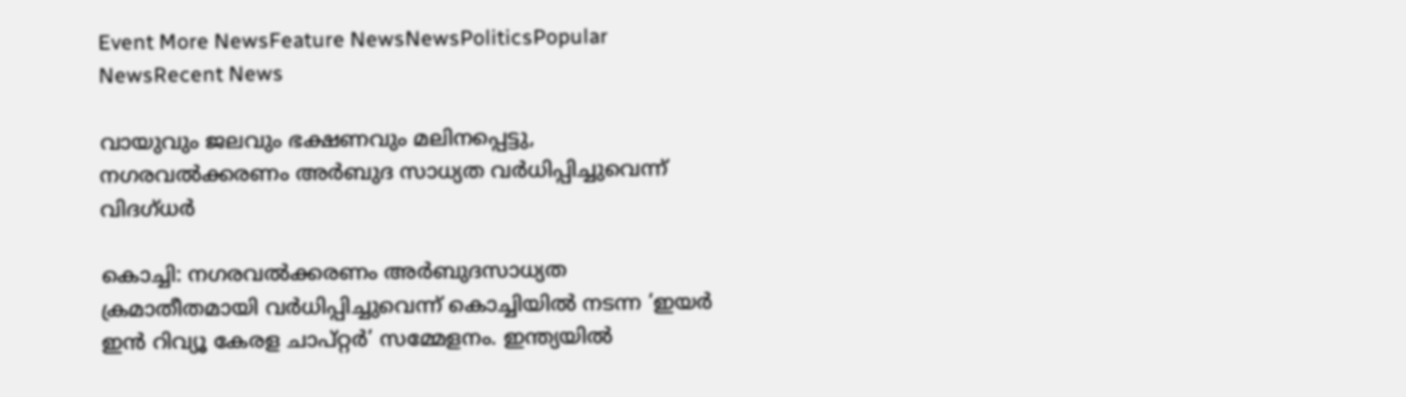Event More NewsFeature NewsNewsPoliticsPopular NewsRecent News

വായുവും ജലവും ഭക്ഷണവും മലിനപ്പെട്ടു, നഗരവൽക്കരണം അർബുദ സാധ്യത വർധിപ്പിച്ചുവെന്ന് വിദഗ്ധർ

കൊച്ചി: നഗരവൽക്കരണം അർബുദസാധ്യത ക്രമാതീതമായി വർധിപ്പിച്ചുവെന്ന് കൊച്ചിയിൽ നടന്ന ‘ഇയർ ഇൻ റിവ്യൂ കേരള ചാപ്റ്റർ’ സമ്മേളനം. ഇന്ത്യയിൽ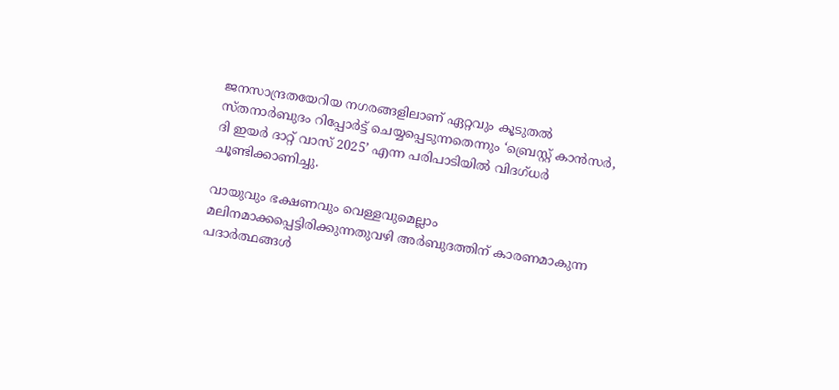ജനസാന്ദ്രതയേറിയ നഗരങ്ങളിലാണ് ഏറ്റവും കൂടുതൽ സ്തനാർബുദം റിപ്പോർട്ട് ചെയ്യപ്പെടുന്നതെന്നും ‘ബ്രെസ്റ്റ് കാൻസർ, ദി ഇയർ ദാറ്റ് വാസ് 2025’ എന്ന പരിപാടിയിൽ വിദഗ്ധർ ചൂണ്ടിക്കാണിച്ചു.

വായുവും ഭക്ഷണവും വെള്ളവുമെല്ലാം മലിനമാക്കപ്പെട്ടിരിക്കുന്നതുവഴി അർബുദത്തിന് കാരണമാകുന്ന പദാർത്ഥങ്ങൾ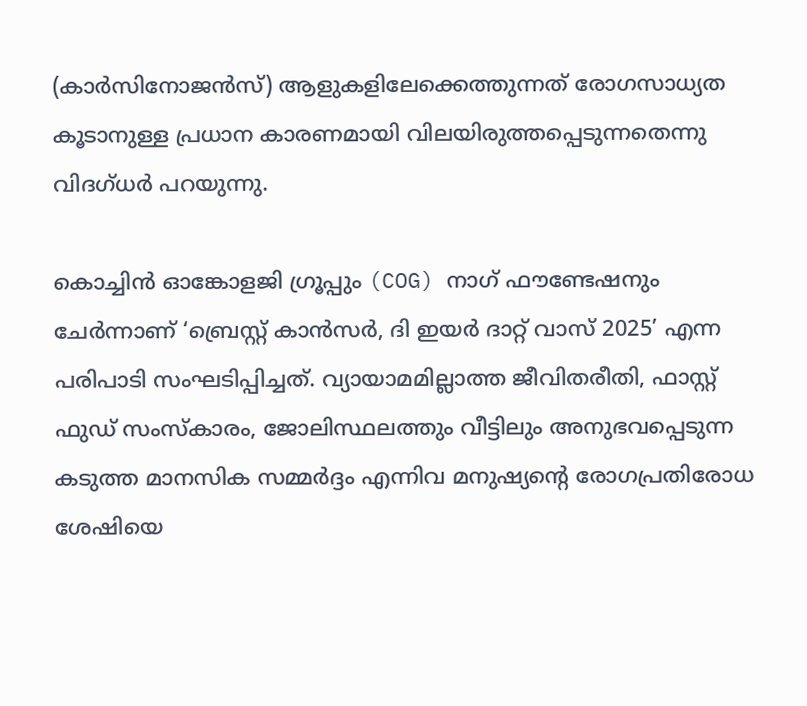(കാർസിനോജൻസ്) ആളുകളിലേക്കെത്തുന്നത് രോഗസാധ്യത കൂടാനുള്ള പ്രധാന കാരണമായി വിലയിരുത്തപ്പെടുന്നതെന്നു വിദഗ്ധർ പറയുന്നു.

കൊച്ചിൻ ഓങ്കോളജി ഗ്രൂപ്പും (COG) നാഗ് ഫൗണ്ടേഷനും ചേർന്നാണ് ‘ബ്രെസ്റ്റ് കാൻസർ, ദി ഇയർ ദാറ്റ് വാസ് 2025’ എന്ന പരിപാടി സംഘടിപ്പിച്ചത്. വ്യായാമമില്ലാത്ത ജീവിതരീതി, ഫാസ്റ്റ് ഫുഡ് സംസ്കാരം, ജോലിസ്ഥലത്തും വീട്ടിലും അനുഭവപ്പെടുന്ന കടുത്ത മാനസിക സമ്മർദ്ദം എന്നിവ മനുഷ്യന്റെ രോഗപ്രതിരോധ ശേഷിയെ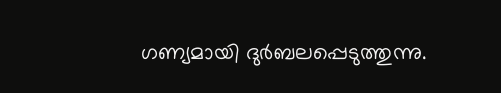ഗണ്യമായി ദുർബലപ്പെടുത്തുന്നു.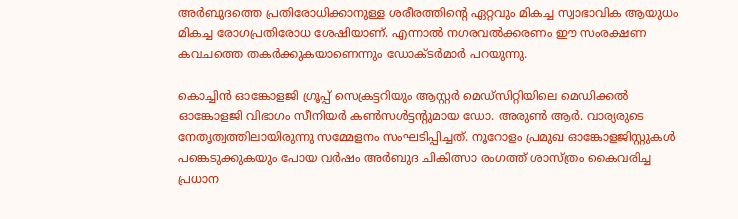അർബുദത്തെ പ്രതിരോധിക്കാനുള്ള ശരീരത്തിന്റെ ഏറ്റവും മികച്ച സ്വാഭാവിക ആയുധം മികച്ച രോഗപ്രതിരോധ ശേഷിയാണ്. എന്നാൽ നഗരവൽക്കരണം ഈ സംരക്ഷണ കവചത്തെ തകർക്കുകയാണെന്നും ഡോക്ടർമാർ പറയുന്നു.

കൊച്ചിൻ ഓങ്കോളജി ഗ്രൂപ്പ് സെക്രട്ടറിയും ആസ്റ്റർ മെഡ്‌സിറ്റിയിലെ മെഡിക്കൽ ഓങ്കോളജി വിഭാഗം സീനിയർ കൺസൾട്ടന്റുമായ ഡോ. അരുൺ ആർ. വാര്യരുടെ നേതൃത്വത്തിലായിരുന്നു സമ്മേളനം സംഘടിപ്പിച്ചത്. നൂറോളം പ്രമുഖ ഓങ്കോളജിസ്റ്റുകൾ പങ്കെടുക്കുകയും പോയ വർഷം അർബുദ ചികിത്സാ രംഗത്ത് ശാസ്ത്രം കൈവരിച്ച പ്രധാന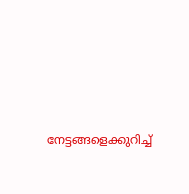നേട്ടങ്ങളെക്കുറിച്ച്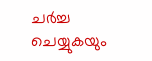ചർച്ച ചെയ്യുകയും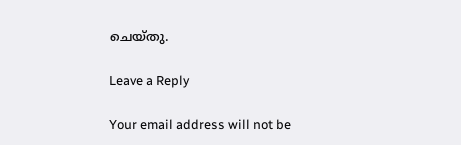ചെയ്തു.

Leave a Reply

Your email address will not be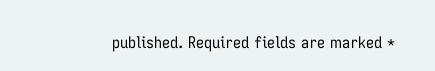published. Required fields are marked *